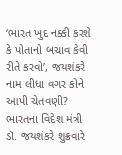‘ભારત ખુદ નક્કી કરશે કે પોતાનો બચાવ કેવી રીતે કરવો’, જયશંકરે નામ લીધા વગર કોને આપી ચેતવણી?
ભારતના વિદેશ મંત્રી ડૉ. જયશંકરે શુક્રવારે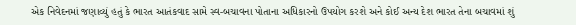એક નિવેદનમાં જણાવ્યું હતું કે ભારત આતંકવાદ સામે સ્વ-બચાવના પોતાના અધિકારનો ઉપયોગ કરશે અને કોઈ અન્ય દેશ ભારત તેના બચાવમાં શું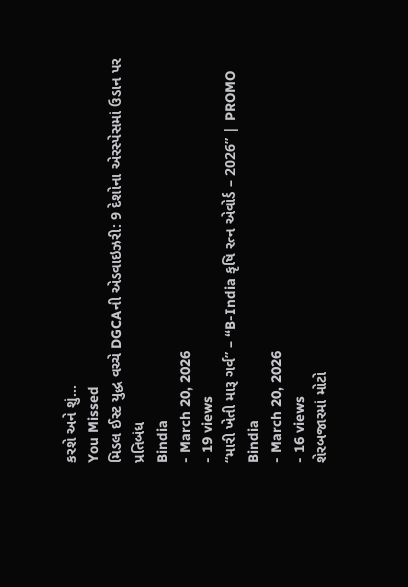કરશે અને શું…
You Missed
મિડલ ઈસ્ટ યુદ્ધ વચ્ચે DGCAની એડવાઇઝરી: 9 દેશોના એરસ્પેસમાં ઉડાન પર પ્રતિબંધ
Bindia
- March 20, 2026
- 19 views
“મારી ખેતી મારૂ ગર્વ” – “B-India કૃષિ રત્ન એવોર્ડ – 2026” | PROMO
Bindia
- March 20, 2026
- 16 views
શેરબજારમાં મોટો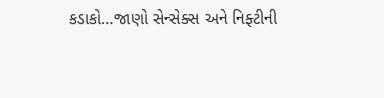કડાકો…જાણો સેન્સેક્સ અને નિફ્ટીની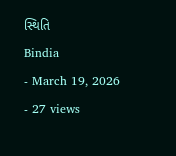સ્થિતિ
Bindia
- March 19, 2026
- 27 views